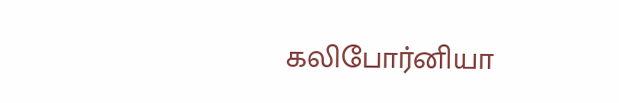கலிபோர்னியா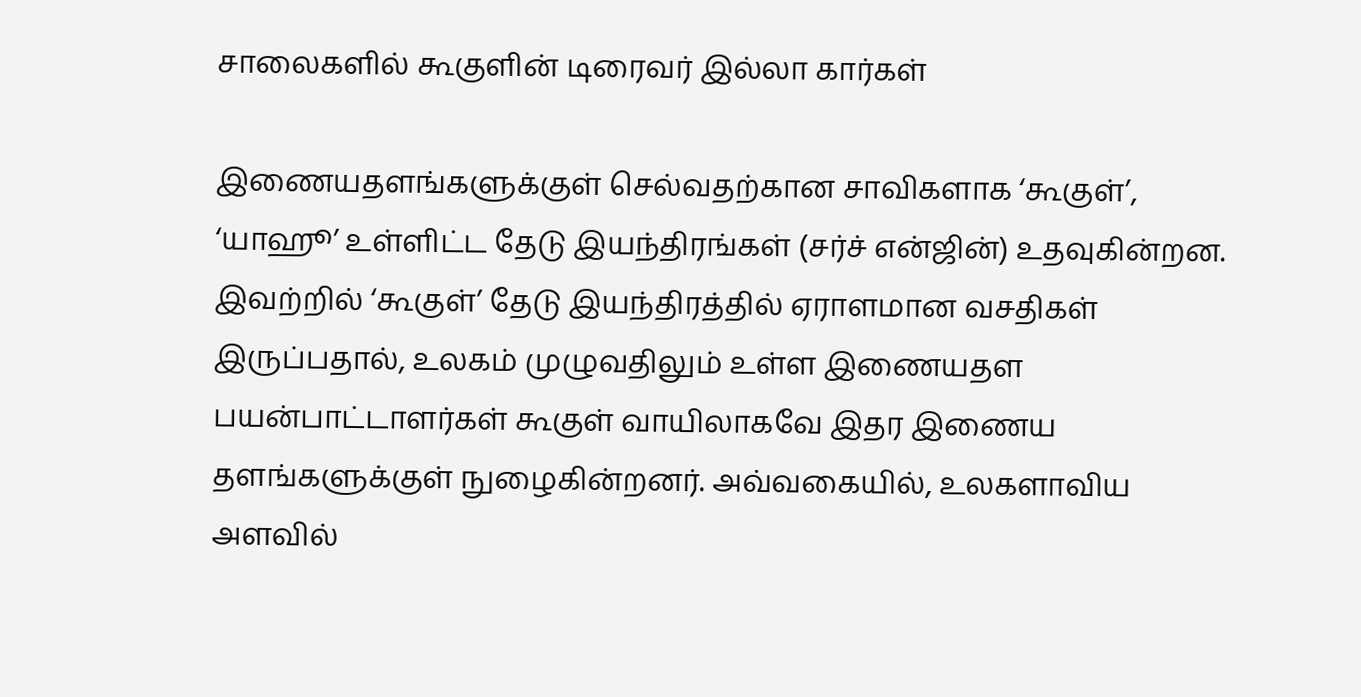சாலைகளில் கூகுளின் டிரைவர் இல்லா கார்கள்

இணையதளங்களுக்குள் செல்வதற்கான சாவிகளாக ‘கூகுள்’, ‘யாஹூ’ உள்ளிட்ட தேடு இயந்திரங்கள் (சர்ச் என்ஜின்) உதவுகின்றன. இவற்றில் ‘கூகுள்’ தேடு இயந்திரத்தில் ஏராளமான வசதிகள் இருப்பதால், உலகம் முழுவதிலும் உள்ள இணையதள பயன்பாட்டாளர்கள் கூகுள் வாயிலாகவே இதர இணைய தளங்களுக்குள் நுழைகின்றனர். அவ்வகையில், உலகளாவிய அளவில்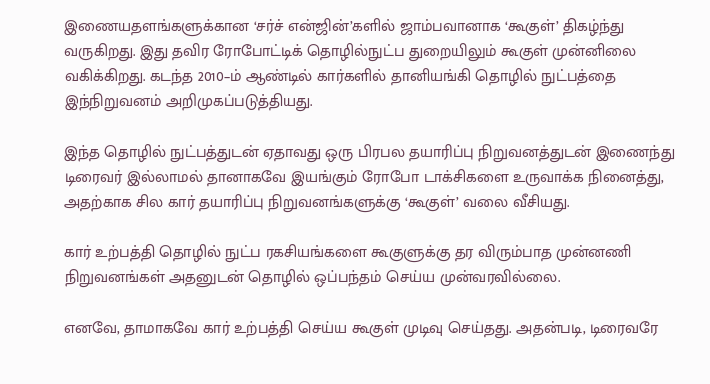இணையதளங்களுக்கான ‘சர்ச் என்ஜின்’களில் ஜாம்பவானாக ‘கூகுள்’ திகழ்ந்து வருகிறது. இது தவிர ரோபோட்டிக் தொழில்நுட்ப துறையிலும் கூகுள் முன்னிலை வகிக்கிறது. கடந்த 2010–ம் ஆண்டில் கார்களில் தானியங்கி தொழில் நுட்பத்தை இந்நிறுவனம் அறிமுகப்படுத்தியது.

இந்த தொழில் நுட்பத்துடன் ஏதாவது ஒரு பிரபல தயாரிப்பு நிறுவனத்துடன் இணைந்து டிரைவர் இல்லாமல் தானாகவே இயங்கும் ரோபோ டாக்சிகளை உருவாக்க நினைத்து, அதற்காக சில கார் தயாரிப்பு நிறுவனங்களுக்கு ‘கூகுள்’ வலை வீசியது.

கார் உற்பத்தி தொழில் நுட்ப ரகசியங்களை கூகுளுக்கு தர விரும்பாத முன்னணி நிறுவனங்கள் அதனுடன் தொழில் ஒப்பந்தம் செய்ய முன்வரவில்லை.

எனவே, தாமாகவே கார் உற்பத்தி செய்ய கூகுள் முடிவு செய்தது. அதன்படி, டிரைவரே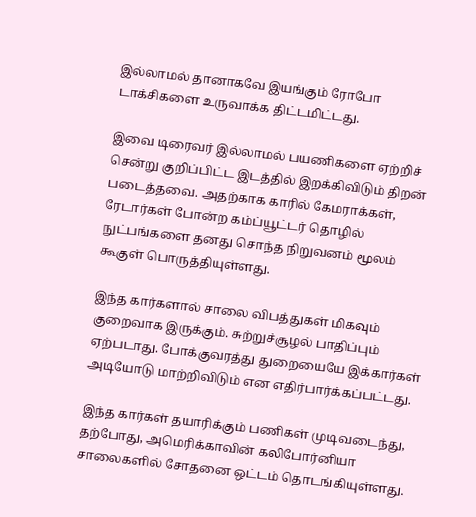இல்லாமல் தானாகவே இயங்கும் ரோபோ டாக்சிகளை உருவாக்க திட்டமிட்டது.

இவை டிரைவர் இல்லாமல் பயணிகளை ஏற்றிச் சென்று குறிப்பிட்ட இடத்தில் இறக்கிவிடும் திறன் படைத்தவை. அதற்காக காரில் கேமராக்கள், ரேடார்கள் போன்ற கம்ப்யூட்டர் தொழில் நுட்பங்களை தனது சொந்த நிறுவனம் மூலம் கூகுள் பொருத்தியுள்ளது.

இந்த கார்களால் சாலை விபத்துகள் மிகவும் குறைவாக இருக்கும். சுற்றுச்சூழல் பாதிப்பும் ஏற்படாது. போக்குவரத்து துறையையே இக்கார்கள் அடியோடு மாற்றிவிடும் என எதிர்பார்க்கப்பட்டது.

இந்த கார்கள் தயாரிக்கும் பணிகள் முடிவடைந்து, தற்போது, அமெரிக்காவின் கலிபோர்னியா சாலைகளில் சோதனை ஒட்டம் தொடங்கியுள்ளது.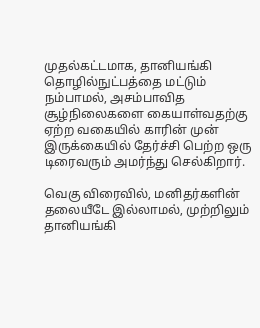முதல்கட்டமாக, தானியங்கி தொழில்நுட்பத்தை மட்டும் நம்பாமல், அசம்பாவித சூழ்நிலைகளை கையாள்வதற்கு ஏற்ற வகையில் காரின் முன் இருக்கையில் தேர்ச்சி பெற்ற ஒரு டிரைவரும் அமர்ந்து செல்கிறார்.

வெகு விரைவில், மனிதர்களின் தலையீடே இல்லாமல், முற்றிலும் தானியங்கி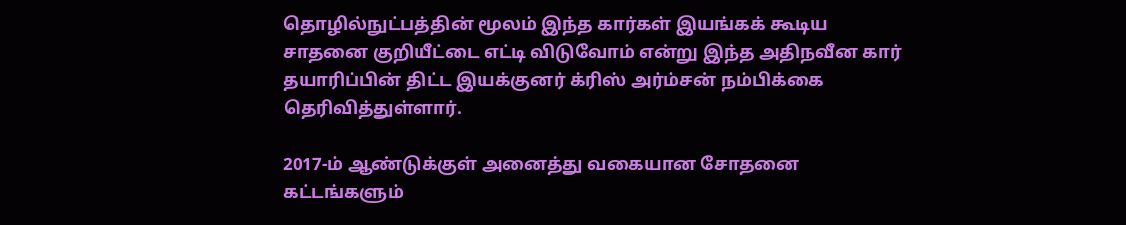தொழில்நுட்பத்தின் மூலம் இந்த கார்கள் இயங்கக் கூடிய சாதனை குறியீட்டை எட்டி விடுவோம் என்று இந்த அதிநவீன கார் தயாரிப்பின் திட்ட இயக்குனர் க்ரிஸ் அர்ம்சன் நம்பிக்கை தெரிவித்துள்ளார்.

2017-ம் ஆண்டுக்குள் அனைத்து வகையான சோதனை கட்டங்களும்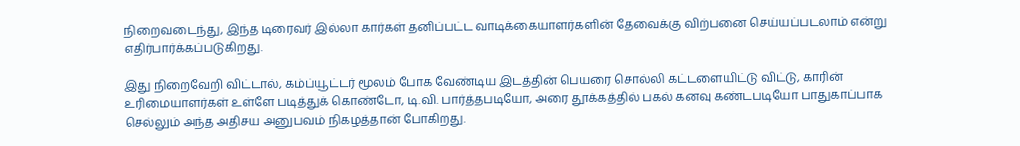நிறைவடைந்து, இந்த டிரைவர் இல்லா கார்கள் தனிப்பட்ட வாடிக்கையாளர்களின் தேவைக்கு விற்பனை செய்யப்படலாம் என்று எதிர்பார்க்கப்படுகிறது.

இது நிறைவேறி விட்டால், கம்ப்யூட்டர் மூலம் போக வேண்டிய இடத்தின் பெயரை சொல்லி கட்டளையிட்டு விட்டு, காரின் உரிமையாளர்கள் உள்ளே படித்துக் கொண்டோ, டி.வி. பார்த்தபடியோ, அரை தூக்கத்தில் பகல் கனவு கண்டபடியோ பாதுகாப்பாக செல்லும் அந்த அதிசய அனுபவம் நிகழத்தான் போகிறது.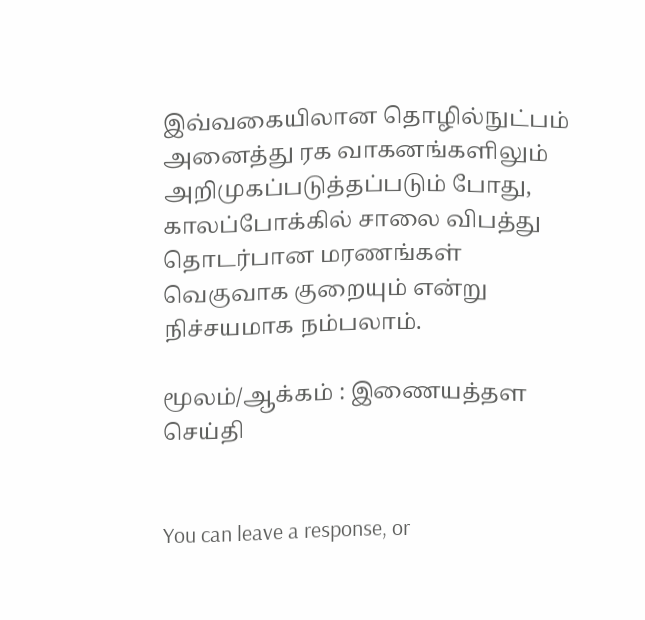இவ்வகையிலான தொழில்நுட்பம் அனைத்து ரக வாகனங்களிலும் அறிமுகப்படுத்தப்படும் போது, காலப்போக்கில் சாலை விபத்து தொடர்பான மரணங்கள் வெகுவாக குறையும் என்று நிச்சயமாக நம்பலாம்.

மூலம்/ஆக்கம் : இணையத்தள செய்தி


You can leave a response, or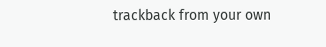trackback from your own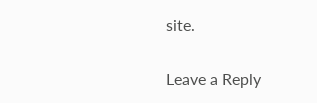site.

Leave a Reply